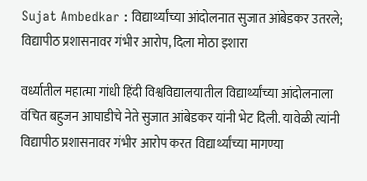Sujat Ambedkar : विद्यार्थ्यांच्या आंदोलनात सुजात आंबेडकर उतरले; विद्यापीठ प्रशासनावर गंभीर आरोप, दिला मोठा इशारा

वर्ध्यातील महात्मा गांधी हिंदी विश्वविद्यालयातील विद्यार्थ्यांच्या आंदोलनाला वंचित बहुजन आघाडीचे नेते सुजात आंबेडकर यांनी भेट दिली. यावेळी त्यांनी विद्यापीठ प्रशासनावर गंभीर आरोप करत विद्यार्थ्यांच्या मागण्या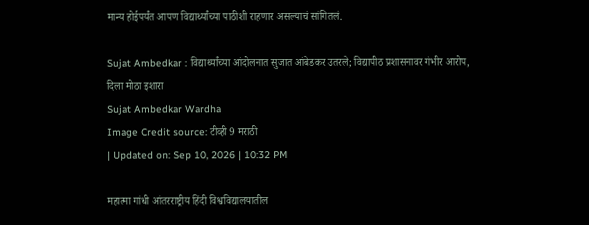मान्य होईपर्यंत आपण विद्यार्थ्यांच्या पाठीशी राहणार असल्याचं सांगितलं.

Sujat Ambedkar : विद्यार्थ्यांच्या आंदोलनात सुजात आंबेडकर उतरले; विद्यापीठ प्रशासनावर गंभीर आरोप, दिला मोठा इशारा
Sujat Ambedkar Wardha
Image Credit source: टीव्ही 9 मराठी
| Updated on: Sep 10, 2026 | 10:32 PM

महात्मा गांधी आंतरराष्ट्रीय हिंदी विश्वविद्यालयातील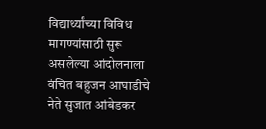विद्यार्थ्यांच्या विविध मागण्यांसाठी सुरू असलेल्या आंदोलनाला वंचित बहुजन आघाडीचे नेते सुजात आंबेडकर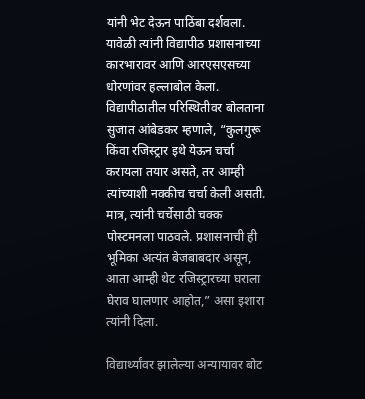यांनी भेट देऊन पाठिंबा दर्शवला. यावेळी त्यांनी विद्यापीठ प्रशासनाच्या कारभारावर आणि आरएसएसच्या धोरणांवर हल्लाबोल केला. विद्यापीठातील परिस्थितीवर बोलताना सुजात आंबेडकर म्हणाले, “कुलगुरू किंवा रजिस्ट्रार इथे येऊन चर्चा करायला तयार असते, तर आम्ही त्यांच्याशी नक्कीच चर्चा केली असती. मात्र, त्यांनी चर्चेसाठी चक्क पोस्टमनला पाठवले. प्रशासनाची ही भूमिका अत्यंत बेजबाबदार असून, आता आम्ही थेट रजिस्ट्रारच्या घराला घेराव घालणार आहोत,” असा इशारा त्यांनी दिला.

विद्यार्थ्यांवर झालेल्या अन्यायावर बोट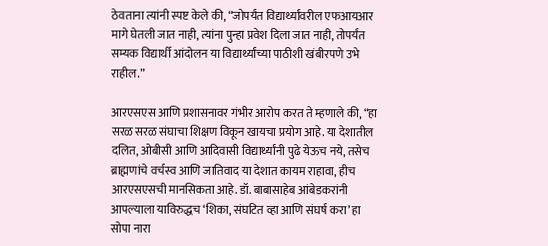ठेवताना त्यांनी स्पष्ट केले की, “जोपर्यंत विद्यार्थ्यांवरील एफआयआर मागे घेतली जात नाही, त्यांना पुन्हा प्रवेश दिला जात नाही, तोपर्यंत सम्यक विद्यार्थी आंदोलन या विद्यार्थ्यांच्या पाठीशी खंबीरपणे उभे राहील.”

आरएसएस आणि प्रशासनावर गंभीर आरोप करत ते म्हणाले की, “हा सरळ सरळ संघाचा शिक्षण विकून खायचा प्रयोग आहे. या देशातील दलित, ओबीसी आणि आदिवासी विद्यार्थ्यांनी पुढे येऊच नये, तसेच ब्राह्मणांचे वर्चस्व आणि जातिवाद या देशात कायम राहावा, हीच आरएसएसची मानसिकता आहे. डॉ. बाबासाहेब आंबेडकरांनी आपल्याला याविरुद्धच ‘शिका, संघटित व्हा आणि संघर्ष करा’ हा सोपा नारा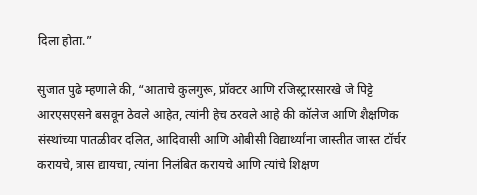दिला होता.”

सुजात पुढे म्हणाले की, “आताचे कुलगुरू, प्रॉक्टर आणि रजिस्ट्रारसारखे जे पिट्टे आरएसएसने बसवून ठेवले आहेत, त्यांनी हेच ठरवले आहे की कॉलेज आणि शैक्षणिक संस्थांच्या पातळीवर दलित, आदिवासी आणि ओबीसी विद्यार्थ्यांना जास्तीत जास्त टॉर्चर करायचे, त्रास द्यायचा, त्यांना निलंबित करायचे आणि त्यांचे शिक्षण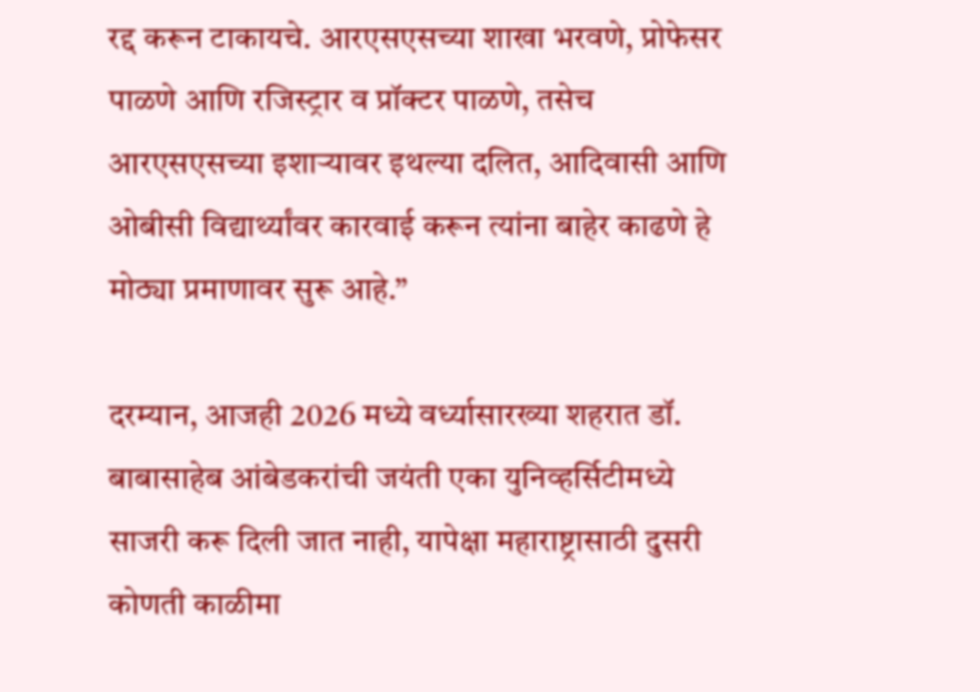रद्द करून टाकायचे. आरएसएसच्या शाखा भरवणे, प्रोफेसर पाळणे आणि रजिस्ट्रार व प्रॉक्टर पाळणे, तसेच आरएसएसच्या इशाऱ्यावर इथल्या दलित, आदिवासी आणि ओबीसी विद्यार्थ्यांवर कारवाई करून त्यांना बाहेर काढणे हे मोठ्या प्रमाणावर सुरू आहे.”

दरम्यान, आजही 2026 मध्ये वर्ध्यासारख्या शहरात डॉ. बाबासाहेब आंबेडकरांची जयंती एका युनिव्हर्सिटीमध्ये साजरी करू दिली जात नाही, यापेक्षा महाराष्ट्रासाठी दुसरी कोणती काळीमा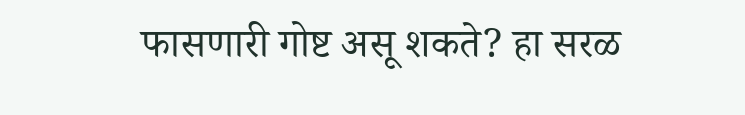फासणारी गोष्ट असू शकते? हा सरळ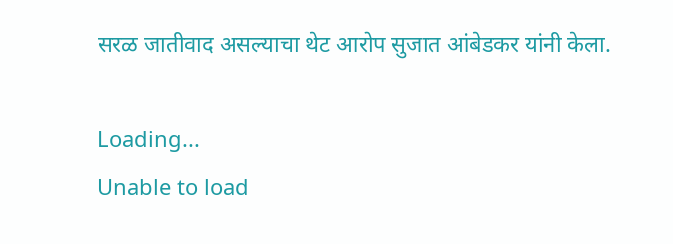सरळ जातीवाद असल्याचा थेट आरोप सुजात आंबेडकर यांनी केला.

Loading...
Unable to load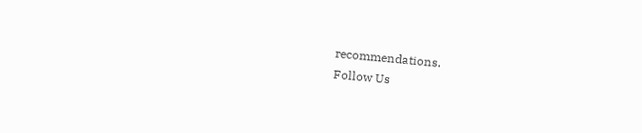recommendations.
Follow Us